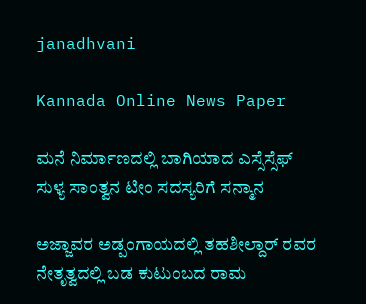janadhvani

Kannada Online News Paper

ಮನೆ ನಿರ್ಮಾಣದಲ್ಲಿ ಬಾಗಿಯಾದ ಎಸ್ಸೆಸ್ಸೆಫ್ ಸುಳ್ಯ ಸಾಂತ್ವನ ಟೀಂ ಸದಸ್ಯರಿಗೆ ಸನ್ಮಾನ

ಅಜ್ಜಾವರ ಅಡ್ಪಂಗಾಯದಲ್ಲಿ ತಹಶೀಲ್ದಾರ್ ರವರ ನೇತೃತ್ವದಲ್ಲಿ ಬಡ ಕುಟುಂಬದ ರಾಮ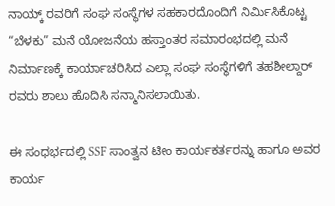ನಾಯ್ಕ್ ರವರಿಗೆ ಸಂಘ ಸಂಸ್ಥೆಗಳ ಸಹಕಾರದೊಂದಿಗೆ ನಿರ್ಮಿಸಿಕೊಟ್ಟ “ಬೆಳಕು” ಮನೆ ಯೋಜನೆಯ ಹಸ್ತಾಂತರ ಸಮಾರಂಭದಲ್ಲಿ ಮನೆ ನಿರ್ಮಾಣಕ್ಕೆ ಕಾರ್ಯಾಚರಿಸಿದ ಎಲ್ಲಾ ಸಂಘ ಸಂಸ್ಥೆಗಳಿಗೆ ತಹಶೀಲ್ದಾರ್ ರವರು ಶಾಲು ಹೊದಿಸಿ ಸನ್ಮಾನಿಸಲಾಯಿತು.

ಈ ಸಂಧರ್ಭದಲ್ಲಿ SSF ಸಾಂತ್ವನ ಟೀಂ ಕಾರ್ಯಕರ್ತರನ್ನು ಹಾಗೂ ಅವರ ಕಾರ್ಯ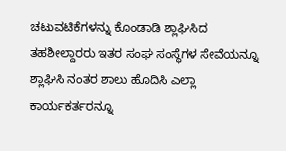ಚಟುವಟಿಕೆಗಳನ್ನು ಕೊಂಡಾಡಿ ಶ್ಲಾಘಿಸಿದ ತಹಶೀಲ್ದಾರರು ಇತರ ಸಂಘ ಸಂಸ್ಥೆಗಳ ಸೇವೆಯನ್ನೂ ಶ್ಲಾಘಿಸಿ ನಂತರ ಶಾಲು ಹೊದಿಸಿ ಎಲ್ಲಾ ಕಾರ್ಯಕರ್ತರನ್ನೂ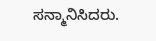ಸನ್ಮಾನಿಸಿದರು.